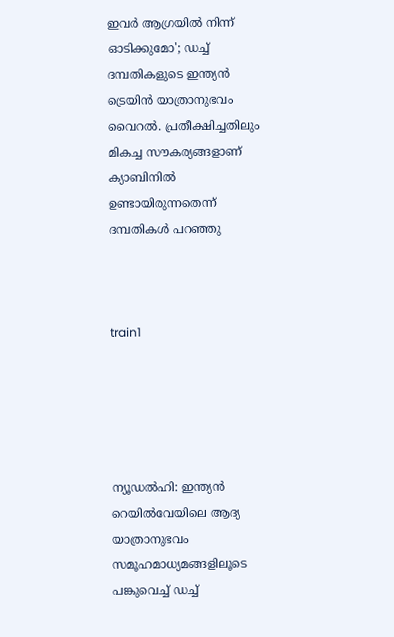ഇവര്‍ ആഗ്രയില്‍ നിന്ന് ഓടിക്കുമോ'; ഡച്ച് ദമ്പതികളുടെ ഇന്ത്യന്‍ ട്രെയിന്‍ യാത്രാനുഭവം വൈറല്‍. പ്രതീക്ഷിച്ചതിലും മികച്ച സൗകര്യങ്ങളാണ് ക്യാബിനില്‍ ഉണ്ടായിരുന്നതെന്ന് ദമ്പതികള്‍ പറഞ്ഞു



train1





ന്യൂഡല്‍ഹി: ഇന്ത്യന്‍ റെയില്‍വേയിലെ ആദ്യ യാത്രാനുഭവം സമൂഹമാധ്യമങ്ങളിലൂടെ പങ്കുവെച്ച് ഡച്ച്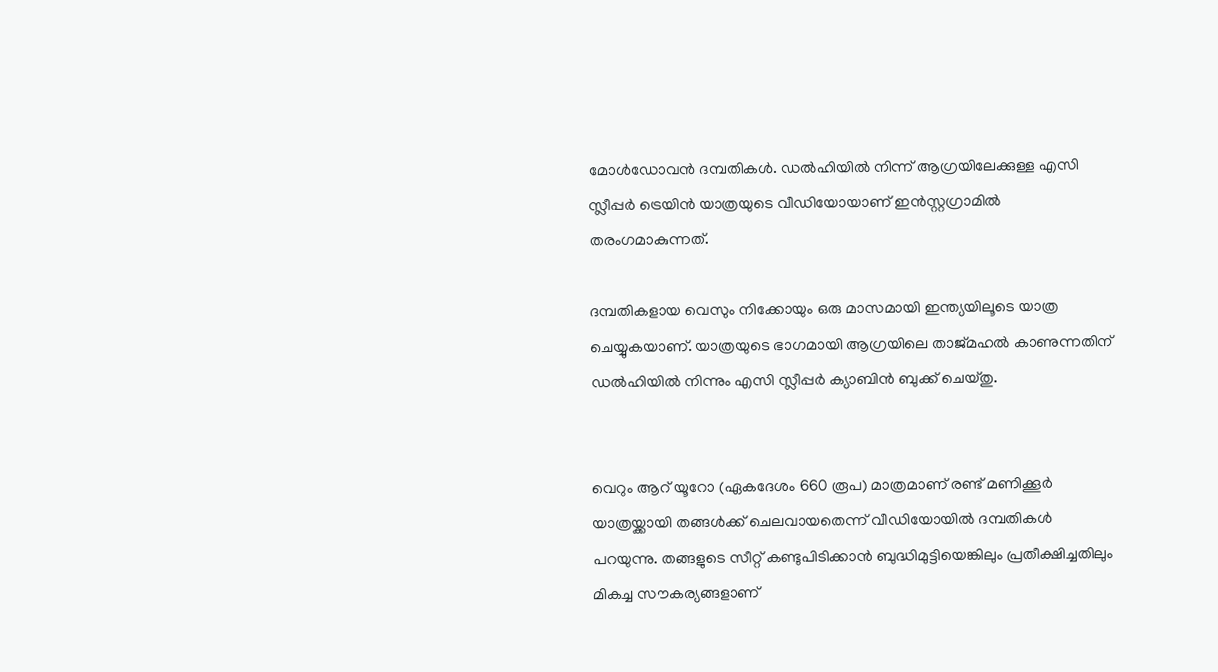മോള്‍ഡോവന്‍ ദമ്പതികള്‍. ഡല്‍ഹിയില്‍ നിന്ന് ആഗ്രയിലേക്കുള്ള എസി സ്ലീപ്പര്‍ ട്രെയിന്‍ യാത്രയുടെ വീഡിയോയാണ് ഇന്‍സ്റ്റഗ്രാമില്‍ തരംഗമാകുന്നത്.

ദമ്പതികളായ വെസും നിക്കോയും ഒരു മാസമായി ഇന്ത്യയിലൂടെ യാത്ര ചെയ്യുകയാണ്. യാത്രയുടെ ഭാഗമായി ആഗ്രയിലെ താജ്മഹല്‍ കാണുന്നതിന് ഡല്‍ഹിയില്‍ നിന്നും എസി സ്ലീപ്പര്‍ ക്യാബിന്‍ ബുക്ക് ചെയ്തു.


വെറും ആറ് യൂറോ (ഏകദേശം 660 രൂപ) മാത്രമാണ് രണ്ട് മണിക്കൂര്‍ യാത്രയ്ക്കായി തങ്ങള്‍ക്ക് ചെലവായതെന്ന് വീഡിയോയില്‍ ദമ്പതികള്‍ പറയുന്നു. തങ്ങളുടെ സീറ്റ് കണ്ടുപിടിക്കാന്‍ ബുദ്ധിമുട്ടിയെങ്കിലും പ്രതീക്ഷിച്ചതിലും മികച്ച സൗകര്യങ്ങളാണ്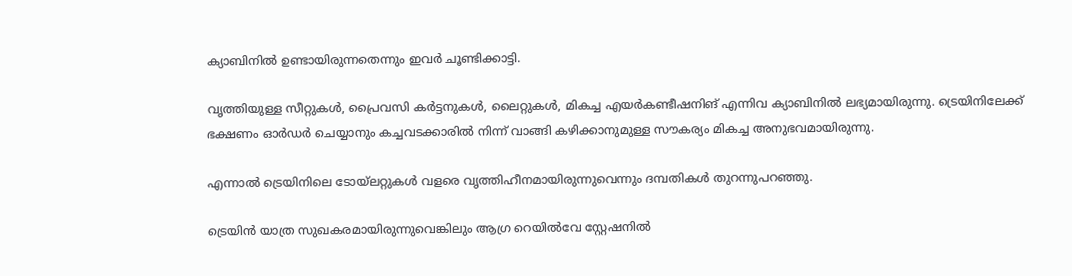ക്യാബിനില്‍ ഉണ്ടായിരുന്നതെന്നും ഇവര്‍ ചൂണ്ടിക്കാട്ടി.

വൃത്തിയുള്ള സീറ്റുകള്‍, പ്രൈവസി കര്‍ട്ടനുകള്‍, ലൈറ്റുകള്‍, മികച്ച എയര്‍കണ്ടീഷനിങ് എന്നിവ ക്യാബിനില്‍ ലഭ്യമായിരുന്നു. ട്രെയിനിലേക്ക് ഭക്ഷണം ഓര്‍ഡര്‍ ചെയ്യാനും കച്ചവടക്കാരില്‍ നിന്ന് വാങ്ങി കഴിക്കാനുമുള്ള സൗകര്യം മികച്ച അനുഭവമായിരുന്നു.

എന്നാല്‍ ട്രെയിനിലെ ടോയ്‌ലറ്റുകള്‍ വളരെ വൃത്തിഹീനമായിരുന്നുവെന്നും ദമ്പതികള്‍ തുറന്നുപറഞ്ഞു.

ട്രെയിന്‍ യാത്ര സുഖകരമായിരുന്നുവെങ്കിലും ആഗ്ര റെയില്‍വേ സ്റ്റേഷനില്‍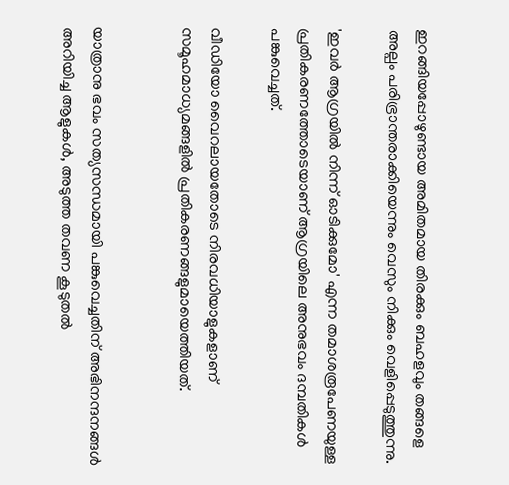ഇറങ്ങിയപ്പോഴുണ്ടായ അമിതമായ തിരക്കും ബഹളവും തങ്ങളെ അല്പം പരിഭ്രാന്തരാക്കിയെന്നും വെസും നിക്കും വെളിപ്പെടുത്തുന്നു.

'ഇവര്‍ ആഗ്രയില്‍ നിന്ന് ഓടിക്കുമോ' എന്ന തമാശരൂപേണയുള്ള പ്രതികരണത്തോടെയാണ് ആഗ്രയിലെ അനുഭവം ദമ്പതികള്‍ പങ്കുവെച്ചത്.

വീഡിയോ വൈറലായതോടെ നിരവധിയാളുകളാണ് സമൂഹമാധ്യമങ്ങളില്‍ പ്രതികരണങ്ങളുമായെത്തിയത്.


യാത്രാനു ഭവം സത്യസന്ധമായി പങ്കുവെച്ചതിന് അഭിനന്ദനങ്ങള്‍ അറിയിച്ച ആളുകള്‍, അടുത്ത തവണ കൂടുതല്‍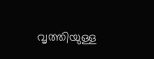വൃത്തിയുള്ള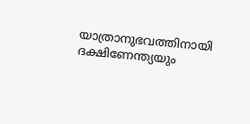യാത്രാനുഭവത്തിനായി ദക്ഷിണേന്ത്യയും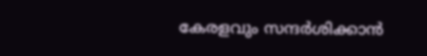കേരളവും സന്ദര്‍ശിക്കാന്‍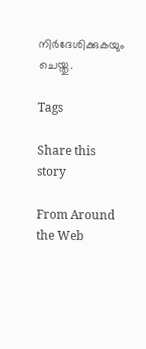നിര്‍ദേശിക്കുകയും ചെയ്തു.

Tags

Share this story

From Around the Web